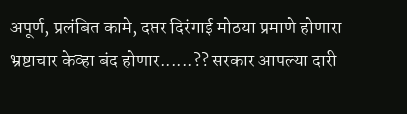अपूर्ण, प्रलंबित कामे, दप्तर दिरंगाई मोठया प्रमाणे होणारा भ्रष्टाचार केव्हा बंद होणार......?? सरकार आपल्या दारी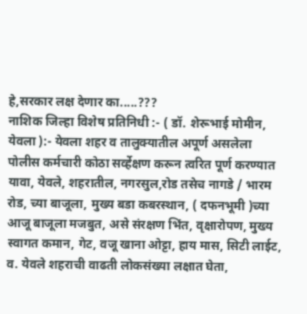हे,सरकार लक्ष देणार का.....???
नाशिक जिल्हा विशेष प्रतिनिधी :- ( डॉ. शेरूभाई मोमीन, येवला ):- येवला शहर व तालुक्यातील अपूर्ण असलेला पोलीस कर्मचारी कोठा सर्व्हेक्षण करून त्वरित पूर्ण करण्यात यावा, येवले, शहरातील, नगरसुल,रोड तसेच नागडे / भारम रोड, च्या बाजूला, मुख्य बडा कबरस्थान, ( दफनभूमी )च्या आजू बाजूला मजबुत, असे संरक्षण भिंत, वृक्षारोपण, मुख्य स्वागत कमान, गेट, वजू खाना ओट्टा, हाय मास, सिटी लाईट, व. येवले शहराची वाढती लोकसंख्या लक्षात घेता,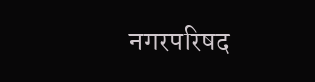नगरपरिषद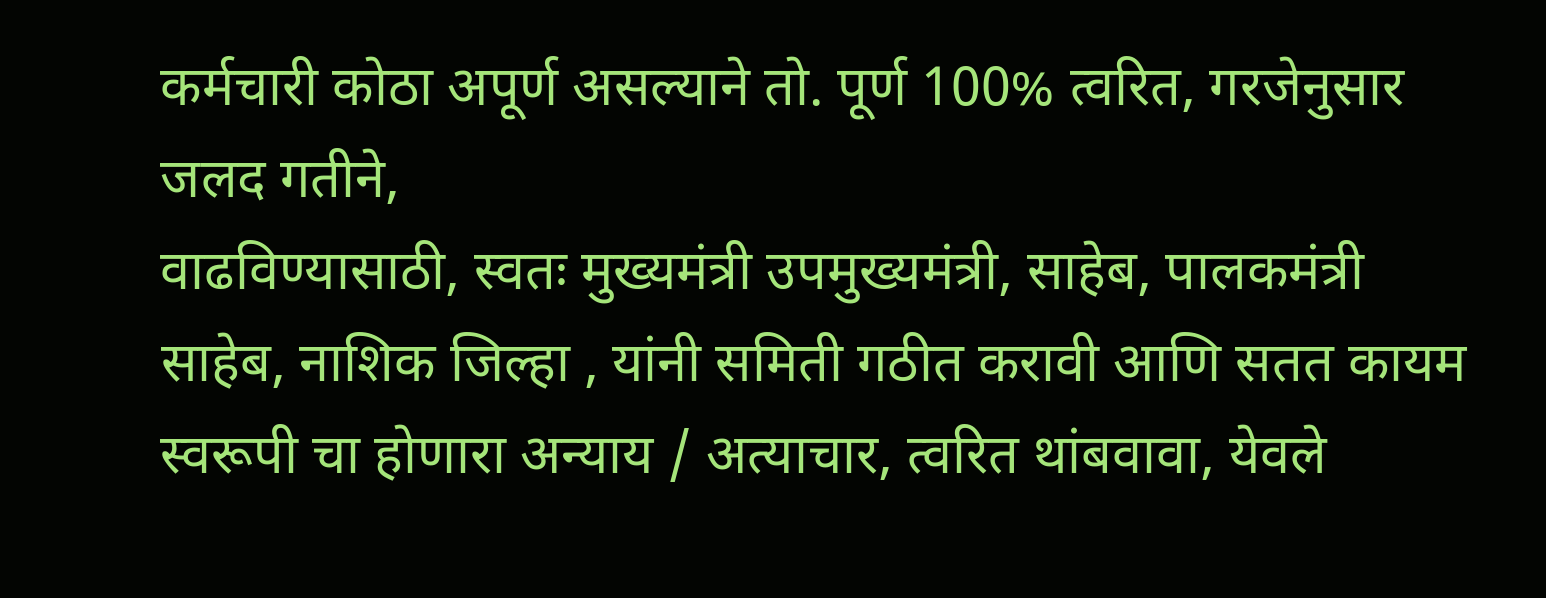कर्मचारी कोठा अपूर्ण असल्याने तो. पूर्ण 100% त्वरित, गरजेनुसार जलद गतीने,
वाढविण्यासाठी, स्वतः मुख्यमंत्री उपमुख्यमंत्री, साहेब, पालकमंत्री साहेब, नाशिक जिल्हा , यांनी समिती गठीत करावी आणि सतत कायम स्वरूपी चा होणारा अन्याय / अत्याचार, त्वरित थांबवावा, येवले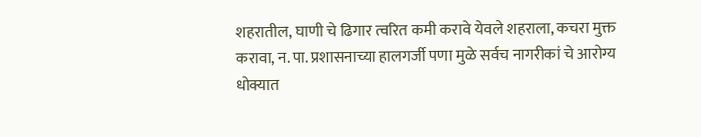शहरातील, घाणी चे ढिगार त्वरित कमी करावे येवले शहराला, कचरा मुक्त करावा, न. पा. प्रशासनाच्या हालगर्जी पणा मुळे सर्वच नागरीकां चे आरोग्य धोक्यात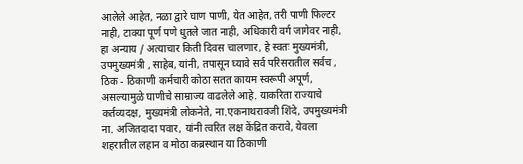आलेले आहेत, नळा द्वारे घाण पाणी, येत आहेत, तरी पाणी फिल्टर नाही, टाक्या पूर्ण पणे धुतले जात नाही, अधिकारी वर्ग जागेवर नाही, हा अन्याय / अत्याचार किती दिवस चालणार, हे स्वतः मुख्यमंत्री, उपमुख्यमंत्री , साहेब, यांनी, तपासून घ्यावे सर्व परिसरातील सर्वच , ठिक - ठिकाणी कर्मचारी कोठा सतत कायम स्वरूपी अपूर्ण, असल्यामुळे घाणीचे साम्राज्य वाढलेले आहे. याकरिता राज्याचे कर्तव्यदक्ष, मुख्यमंत्री लोकनेते, ना.एकनाथरावजी शिंदे, उपमुख्यमंत्री ना. अजितदादा पवार, यांनी त्वरित लक्ष केंद्रित करावे, येवला शहरातील लहान व मोठा कब्रस्थान या ठिकाणी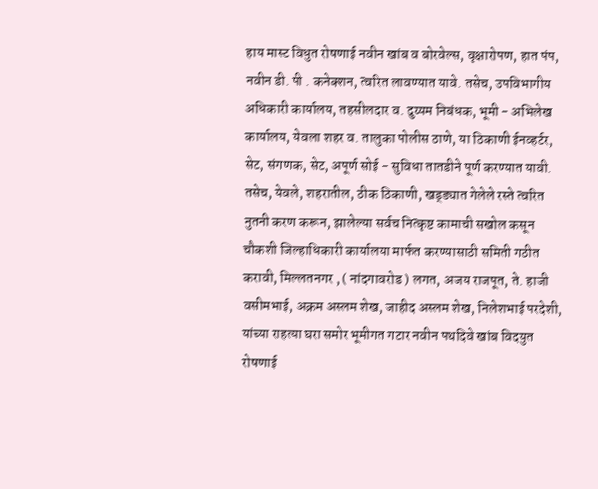हाय मास्ट विधुत रोषणाई नवीन खांब व बोरवेल्स, वृक्षारोपण, हात पंप, नवीन डी. पी . कनेक्शन, त्वरित लावण्यात यावे. तसेच, उपविभागीय अधिकारी कार्यालय, तहसीलदार व. दुय्यम निबंधक, भूमी - अभिलेख कार्यालय, येवला शहर व. तालुका पोलीस ठाणे, या ठिकाणी ईनव्हर्टर, सेट, संगणक, सेट, अपूर्ण सोई - सुविधा तातडीने पूर्ण करण्यात यावी. तसेच, येवले, शहरातील, ठीक ठिकाणी, खड्ड्यात गेलेले रस्ते त्वरित नुतनी करण करून, झालेल्या सर्वच नित्कृष्ट कामाची सखोल कसून चौकशी जिल्हाधिकारी कार्यालया मार्फत करण्यासाठी समिती गठीत करावी, मिल्लतनगर , ( नांदगावरोड ) लगत, अजय राजपूत, ते. हाजी वसीमभाई, अक्रम अस्लम शेख, जाहीद अस्लम शेख, निलेशभाई परदेशी, यांच्या राहत्या घरा समोर भूमीगत गटार नवीन पथदिवे खांब विदयुत रोषणाई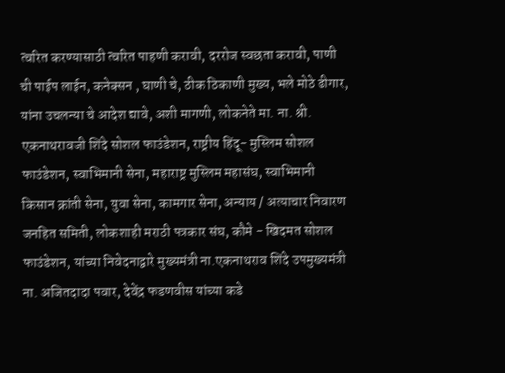त्वरित करण्यासाठी त्वरित पाहणी करावी, दररोज स्वछता करावी, पाणी ची पाईप लाईन, कनेक्सन , घाणी चे, ठीक ठिकाणी मुख्य, भले मोठे ढीगार, यांना उचलन्या चे आदेश द्यावे, अशी मागणी, लोकनेते मा. ना. श्री. एकनाथरावजी शिंदे सोशल फाउंडेशन, राष्ट्रीय हिंदू- मुस्लिम सोशल फाउंडेशन, स्वाभिमानी सेना, महाराष्ट्र मुस्लिम महासंघ, स्वाभिमानी किसान क्रांती सेना, युवा सेना, कामगार सेना, अन्याय / अत्याचार निवारण जनहित समिती, लोकशाही मराठी पत्रकार संघ, कौमे - खिदमत सोशल फाउंडेशन, यांच्या निवेदनाद्वारे मुख्यमंत्री ना.एकनाथराव शिंदे उपमुख्यमंत्री ना. अजितदादा पवार, देवेंद्र फडणवीस यांच्या कडे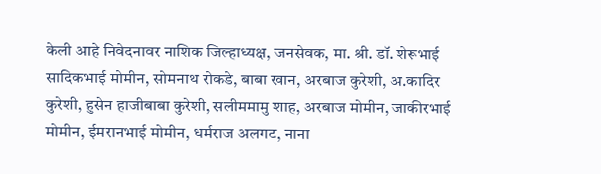केली आहे निवेदनावर नाशिक जिल्हाध्यक्ष, जनसेवक, मा. श्री. डॉ. शेरूभाई सादिकभाई मोमीन, सोमनाथ रोकडे, बाबा खान, अरबाज कुरेशी, अ.कादिर कुरेशी, हुसेन हाजीबाबा कुरेशी, सलीममामु शाह, अरबाज मोमीन, जाकीरभाई मोमीन, ईमरानभाई मोमीन, धर्मराज अलगट, नाना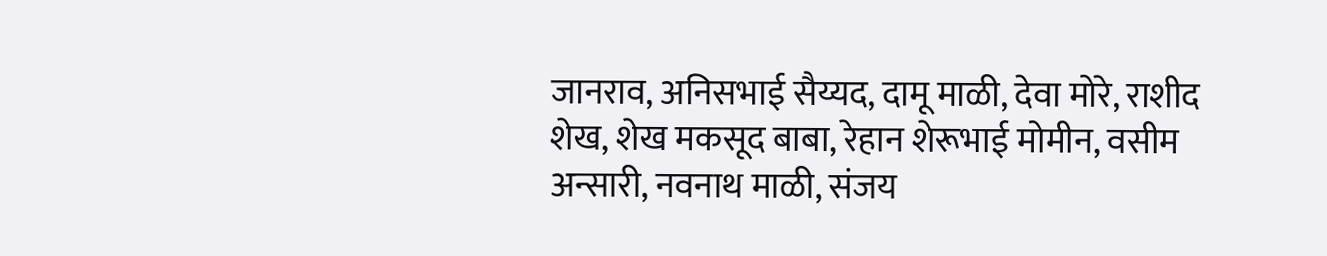जानराव, अनिसभाई सैय्यद, दामू माळी, देवा मोरे, राशीद शेख, शेख मकसूद बाबा, रेहान शेरूभाई मोमीन, वसीम अन्सारी, नवनाथ माळी, संजय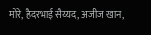मोरे, हैदरभाई सैय्यद, अजीज खान,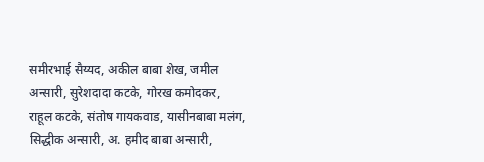समीरभाई सैय्यद, अकील बाबा शेख, जमील अन्सारी, सुरेशदादा कटके, गोरख कमोदकर, राहूल कटके, संतोष गायकवाड, यासीनबाबा मलंग, सिद्धीक अन्सारी, अ. हमीद बाबा अन्सारी,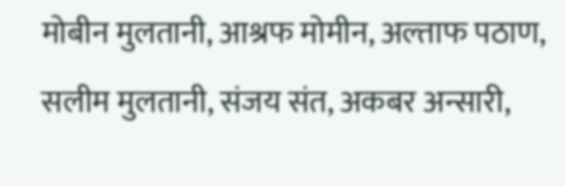मोबीन मुलतानी, आश्रफ मोमीन, अल्ताफ पठाण, सलीम मुलतानी, संजय संत, अकबर अन्सारी,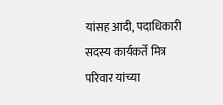यांसह आदी, पदाधिकारी सदस्य कार्यकर्ते मित्र परिवार यांच्या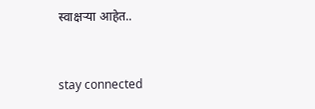स्वाक्षऱ्या आहेत..



stay connected